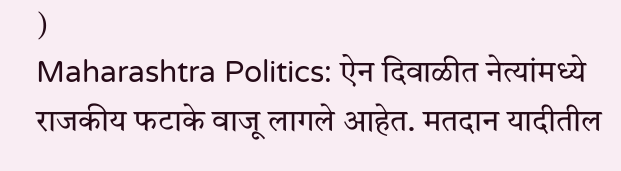)
Maharashtra Politics: ऐन दिवाळीत नेत्यांमध्ये राजकीय फटाके वाजू लागले आहेत. मतदान यादीतील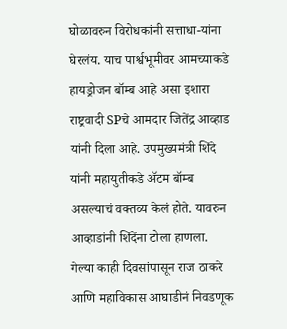घोळावरुन विरोधकांनी सत्ताधा-यांना घेरलंय. याच पार्श्वभूमीवर आमच्याकडे हायड्रोजन बॉम्ब आहे असा इशारा राष्ट्रवादी SPचे आमदार जितेंद्र आव्हाड यांनी दिला आहे. उपमुख्यमंत्री शिंदे यांनी महायुतीकडे ॲटम बॉम्ब असल्याचं वक्तव्य केलं होते. यावरुन आव्हाडांनी शिंदेंना टोला हाणला.
गेल्या काही दिवसांपासून राज ठाकरे आणि महाविकास आघाडीनं निवडणूक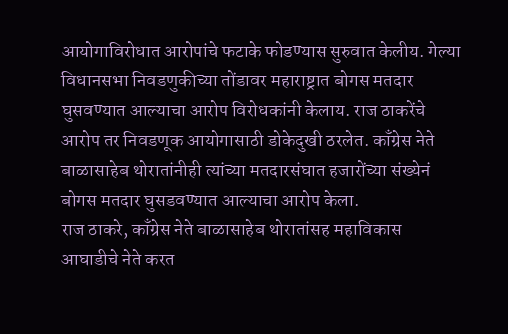आयोगाविरोधात आरोपांचे फटाके फोडण्यास सुरुवात केलीय. गेल्या विधानसभा निवडणुकीच्या तोंडावर महाराष्ट्रात बोगस मतदार घुसवण्यात आल्याचा आरोप विरोधकांनी केलाय. राज ठाकरेंचे आरोप तर निवडणूक आयोगासाठी डोकेदुखी ठरलेत. काँग्रेस नेते बाळासाहेब थोरातांनीही त्यांच्या मतदारसंघात हजारोंच्या संख्येनं बोगस मतदार घुसडवण्यात आल्याचा आरोप केला.
राज ठाकरे, काँग्रेस नेते बाळासाहेब थोरातांसह महाविकास आघाडीचे नेते करत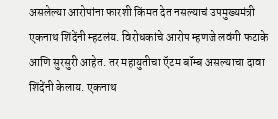असलेल्या आरोपांना फारशी किंमत देत नसल्याचं उपमुख्यमंत्री एकनाथ शिंदेंनी म्हटलंय. विरोधकांचे आरोप म्हणजे लवंगी फटाके आणि सुरसुरी आहेत. तर महायुतीचा ऍटम बॉम्ब असल्याचा दावा शिंदेंनी केलाय. एकनाथ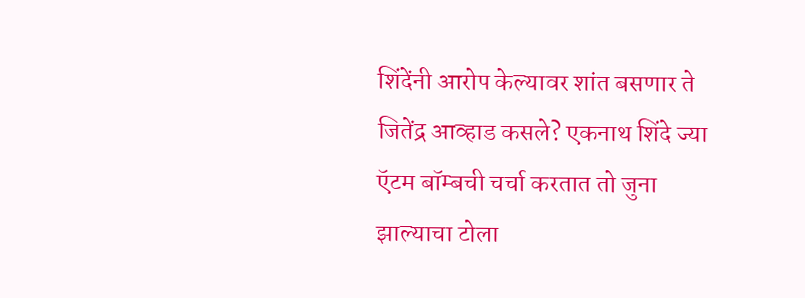शिंदेंनी आरोप केल्यावर शांत बसणार ते जितेंद्र आव्हाड कसले? एकनाथ शिंदे ज्या ऍटम बॉम्बची चर्चा करतात तो जुना झाल्याचा टोला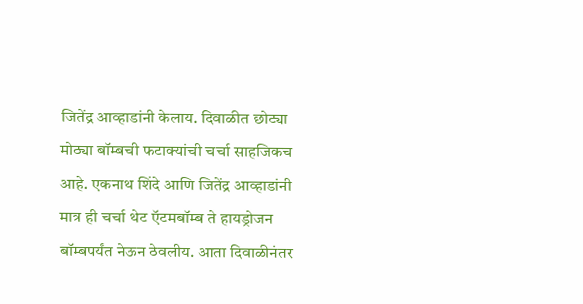जितेंद्र आव्हाडांनी केलाय. दिवाळीत छोट्या मोठ्या बॉम्बची फटाक्यांची चर्चा साहजिकच आहे. एकनाथ शिंदे आणि जितेंद्र आव्हाडांनी मात्र ही चर्चा थेट ऍटमबॉम्ब ते हायड्रोजन बॉम्बपर्यंत नेऊन ठेवलीय. आता दिवाळीनंतर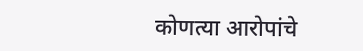कोणत्या आरोपांचे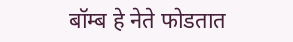बॉम्ब हे नेते फोडतात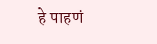हे पाहणं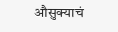औसुक्याचं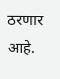ठरणार आहे.